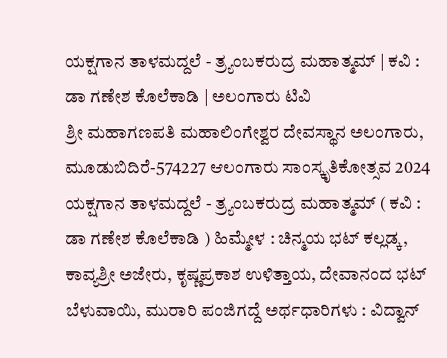ಯಕ್ಷಗಾನ ತಾಳಮದ್ದಲೆ - ತ್ರ್ಯಂಬಕರುದ್ರ ಮಹಾತ್ಮಮ್ | ಕವಿ : ಡಾ ಗಣೇಶ ಕೊಲೆಕಾಡಿ | ಅಲಂಗಾರು ಟಿವಿ
ಶ್ರೀ ಮಹಾಗಣಪತಿ ಮಹಾಲಿಂಗೇಶ್ವರ ದೇವಸ್ಥಾನ ಅಲಂಗಾರು, ಮೂಡುಬಿದಿರೆ-574227 ಆಲಂಗಾರು ಸಾಂಸ್ಕೃತಿಕೋತ್ಸವ 2024 ಯಕ್ಷಗಾನ ತಾಳಮದ್ದಲೆ - ತ್ರ್ಯಂಬಕರುದ್ರ ಮಹಾತ್ಮಮ್ ( ಕವಿ : ಡಾ ಗಣೇಶ ಕೊಲೆಕಾಡಿ ) ಹಿಮ್ಮೇಳ : ಚಿನ್ಮಯ ಭಟ್ ಕಲ್ಲಡ್ಕ, ಕಾವ್ಯಶ್ರೀ ಅಜೇರು, ಕೃಷ್ಣಪ್ರಕಾಶ ಉಳಿತ್ತಾಯ, ದೇವಾನಂದ ಭಟ್ ಬೆಳುವಾಯಿ, ಮುರಾರಿ ಪಂಜಿಗದ್ದೆ ಅರ್ಥಧಾರಿಗಳು : ವಿದ್ವಾನ್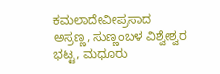ಕಮಲಾದೇವೀಪ್ರಸಾದ ಅಸ್ರಣ್ಣ, ಸುಣ್ಣಂಬಳ ವಿಶ್ವೇಶ್ವರ ಭಟ್ಟ, ಮಧೂರು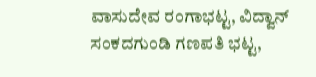ವಾಸುದೇವ ರಂಗಾಭಟ್ಟ, ವಿದ್ವಾನ್ ಸಂಕದಗುಂಡಿ ಗಣಪತಿ ಭಟ್ಟ,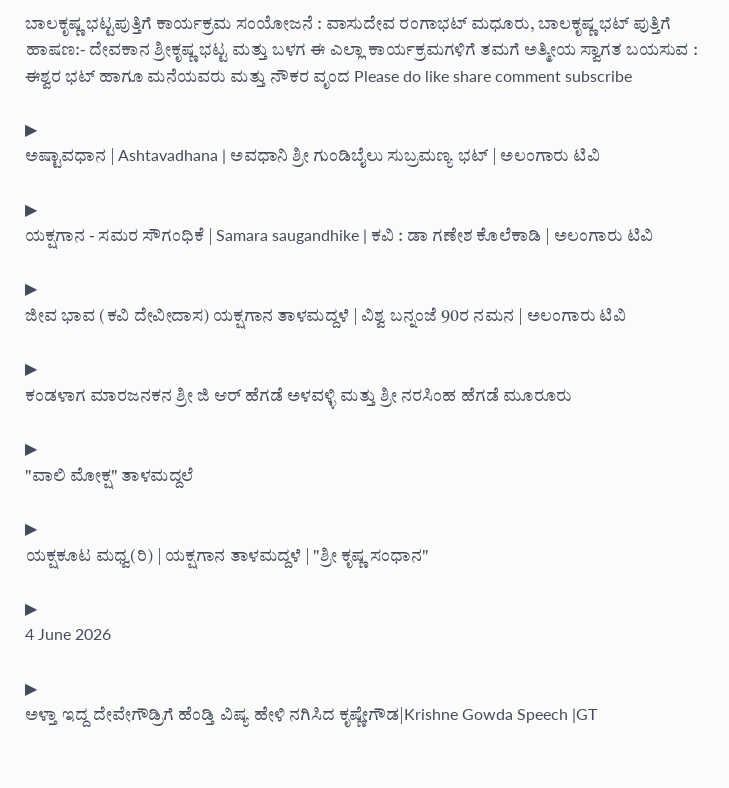ಬಾಲಕೃಷ್ಣ ಭಟ್ಟಪುತ್ತಿಗೆ ಕಾರ್ಯಕ್ರಮ ಸಂಯೋಜನೆ : ವಾಸುದೇವ ರಂಗಾಭಟ್ ಮಧೂರು, ಬಾಲಕೃಷ್ಣ ಭಟ್ ಪುತ್ತಿಗೆ ಹಾಷಣ:- ದೇವಕಾನ ಶ್ರೀಕೃಷ್ಣ ಭಟ್ಟ ಮತ್ತು ಬಳಗ ಈ ಎಲ್ಲಾ ಕಾರ್ಯಕ್ರಮಗಳಿಗೆ ತಮಗೆ ಅತ್ಮೀಯ ಸ್ವಾಗತ ಬಯಸುವ : ಈಶ್ವರ ಭಟ್ ಹಾಗೂ ಮನೆಯವರು ಮತ್ತು ನೌಕರ ವೃಂದ Please do like share comment subscribe

▶
ಅಷ್ಟಾವಧಾನ | Ashtavadhana | ಅವಧಾನಿ ಶ್ರೀ ಗುಂಡಿಬೈಲು ಸುಬ್ರಮಣ್ಯ ಭಟ್ | ಅಲಂಗಾರು ಟಿವಿ

▶
ಯಕ್ಷಗಾನ - ಸಮರ ಸೌಗಂಧಿಕೆ | Samara saugandhike | ಕವಿ : ಡಾ ಗಣೇಶ ಕೊಲೆಕಾಡಿ | ಅಲಂಗಾರು ಟಿವಿ

▶
ಜೀವ ಭಾವ (ಕವಿ ದೇವೀದಾಸ) ಯಕ್ಷಗಾನ ತಾಳಮದ್ದಳೆ | ವಿಶ್ವ ಬನ್ನಂಜೆ 90ರ ನಮನ | ಅಲಂಗಾರು ಟಿವಿ

▶
ಕಂಡಳಾಗ ಮಾರಜನಕನ ಶ್ರೀ ಜಿ ಆರ್ ಹೆಗಡೆ ಅಳವಳ್ಳಿ ಮತ್ತು ಶ್ರೀ ನರಸಿಂಹ ಹೆಗಡೆ ಮೂರೂರು

▶
"ವಾಲಿ ಮೋಕ್ಷ" ತಾಳಮದ್ದಲೆ

▶
ಯಕ್ಷಕೂಟ ಮಧ್ವ(ರಿ) | ಯಕ್ಷಗಾನ ತಾಳಮದ್ದಳೆ | "ಶ್ರೀ ಕೃಷ್ಣ ಸಂಧಾನ"

▶
4 June 2026

▶
ಅಳ್ತಾ ಇದ್ದ ದೇವೇಗೌಡ್ರಿಗೆ ಹೆಂಡ್ತಿ ವಿಷ್ಯ ಹೇಳಿ ನಗಿಸಿದ ಕೃಷ್ಣೇಗೌಡ|Krishne Gowda Speech |GT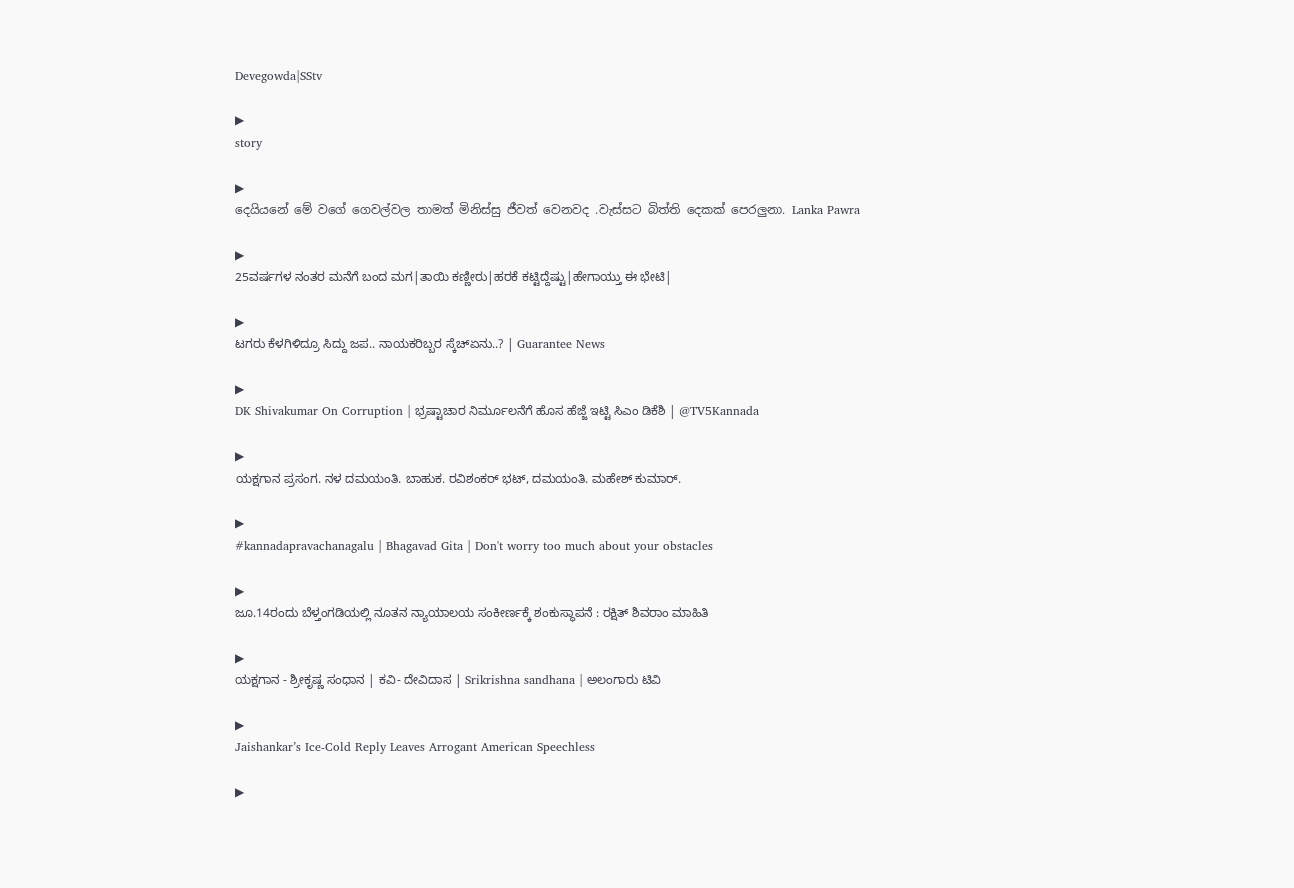Devegowda|SStv

▶
story

▶
දෙයියනේ මේ වගේ ගෙවල්වල තාමත් මිනිස්සු ජීවත් වෙනවද .වැස්සට බිත්ති දෙකක් පෙරලුනා. Lanka Pawra

▶
25ವರ್ಷಗಳ ನಂತರ ಮನೆಗೆ ಬಂದ ಮಗ|ತಾಯಿ ಕಣ್ಣೀರು|ಹರಕೆ ಕಟ್ಟಿದ್ದೆಷ್ಟು|ಹೇಗಾಯ್ತು ಈ ಭೇಟಿ|

▶
ಟಗರು ಕೆಳಗಿಳಿದ್ರೂ ಸಿದ್ದು ಜಪ.. ನಾಯಕರಿಬ್ಬರ ಸ್ಕೆಚ್ಏನು..? | Guarantee News

▶
DK Shivakumar On Corruption | ಭ್ರಷ್ಟಾಚಾರ ನಿರ್ಮೂಲನೆಗೆ ಹೊಸ ಹೆಜ್ಜೆ ಇಟ್ಟಿ ಸಿಎಂ ಡಿಕೆಶಿ | @TV5Kannada

▶
ಯಕ್ಷಗಾನ ಪ್ರಸಂಗ. ನಳ ದಮಯಂತಿ. ಬಾಹುಕ. ರವಿಶಂಕರ್ ಭಟ್, ದಮಯಂತಿ. ಮಹೇಶ್ ಕುಮಾರ್.

▶
#kannadapravachanagalu | Bhagavad Gita | Don't worry too much about your obstacles

▶
ಜೂ.14ರಂದು ಬೆಳ್ತಂಗಡಿಯಲ್ಲಿ ನೂತನ ನ್ಯಾಯಾಲಯ ಸಂಕೀರ್ಣಕ್ಕೆ ಶಂಕುಸ್ಥಾಪನೆ : ರಕ್ಷಿತ್ ಶಿವರಾಂ ಮಾಹಿತಿ

▶
ಯಕ್ಷಗಾನ - ಶ್ರೀಕೃಷ್ಣ ಸಂಧಾನ | ಕವಿ- ದೇವಿದಾಸ | Srikrishna sandhana | ಅಲಂಗಾರು ಟಿವಿ

▶
Jaishankar’s Ice-Cold Reply Leaves Arrogant American Speechless

▶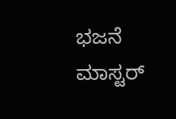ಭಜನೆ ಮಾಸ್ಟರ್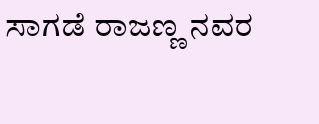ಸಾಗಡೆ ರಾಜಣ್ಣ ನವರ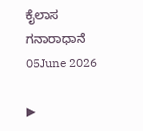ಕೈಲಾಸ ಗನಾರಾಧಾನೆ 05June 2026

▶